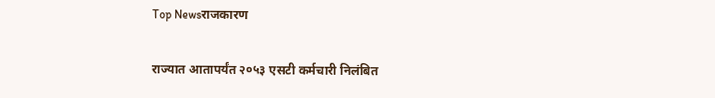Top Newsराजकारण

राज्यात आतापर्यंत २०५३ एसटी कर्मचारी निलंबित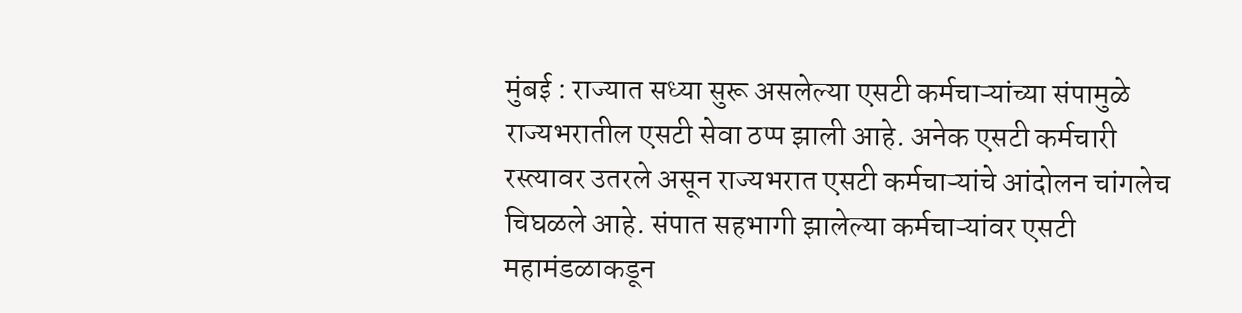मुंबई : राज्यात सध्या सुरू असलेल्या एसटी कर्मचाऱ्यांच्या संपामुळे राज्यभरातील एसटी सेवा ठप्प झाली आहे. अनेक एसटी कर्मचारी रस्त्यावर उतरले असून राज्यभरात एसटी कर्मचाऱ्यांचे आंदोलन चांगलेच चिघळले आहे. संपात सहभागी झालेल्या कर्मचाऱ्यांवर एसटी महामंडळाकडून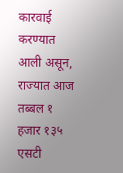कारवाई करण्यात आली असून, राज्यात आज तब्बल १ हजार १३५ एसटी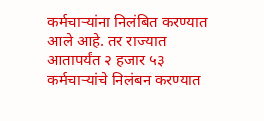कर्मचाऱ्यांना निलंबित करण्यात आले आहे. तर राज्यात आतापर्यंत २ हजार ५३ कर्मचाऱ्यांचे निलंबन करण्यात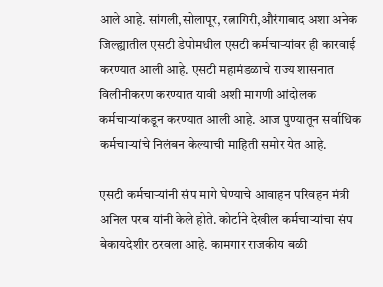आले आहे. सांगली,सोलापूर, रत्नागिरी,औरंगाबाद अशा अनेक जिल्ह्यातील एसटी डेपोमधील एसटी कर्मचाऱ्यांवर ही कारवाई करण्यात आली आहे. एसटी महामंडळाचे राज्य शासनात विलीनीकरण करण्यात यावी अशी मागणी आंदोलक कर्मचाऱ्यांकडून करण्यात आली आहे. आज पुण्यातून सर्वाधिक कर्मचाऱ्यांचे निलंबन केल्याची माहिती समोर येत आहे.

एसटी कर्मचाऱ्यांनी संप मागे घेण्याचे आवाहन परिवहन मंत्री अनिल परब यांनी केले होते. कोर्टाने देखील कर्मचाऱ्यांचा संप बेकायदेशीर ठरवला आहे. कामगार राजकीय बळी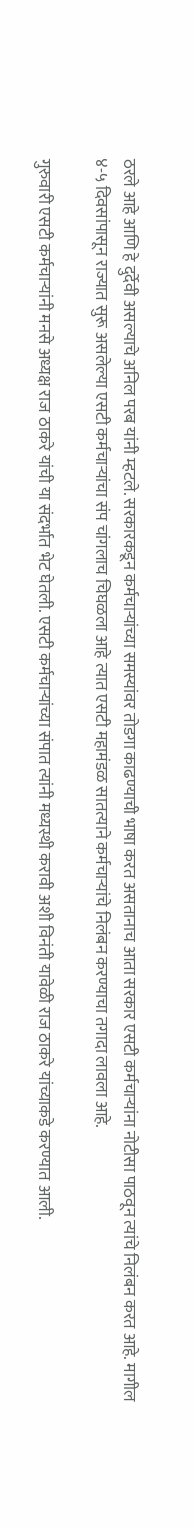ठरले आहे आणि हे दुर्देवी असल्याचे अनिल परब यांनी म्हटले. सरकारकडून कर्मचाऱ्यांच्या समस्यांवर तोडगा काढण्याची भाषा करत असतानाच आता सरकार एसटी कर्मचाऱ्यांना नोटीसा पाठवून त्यांचे निलंबन करत आहे. मागील ४-५ दिवसांपासून राज्यात सुरू असलेल्या एसटी कर्मचाऱ्यांचा संप चांगलाच चिघळला आहे त्यात एसटी महामंडळ सातत्याने कर्मचाऱ्यांचे निलंबन करण्याचा तगादा लावला आहे.

गुरुवारी एसटी कर्मचाऱ्यांनी मनसे अध्यक्ष राज ठाकरे यांची या संदर्भात भेट घेतली. एसटी कर्मचाऱ्यांच्या संपात त्यांनी मध्यस्थी करावी अशी विनंती यावेळी राज ठाकरे यांच्याकडे करण्यात आली.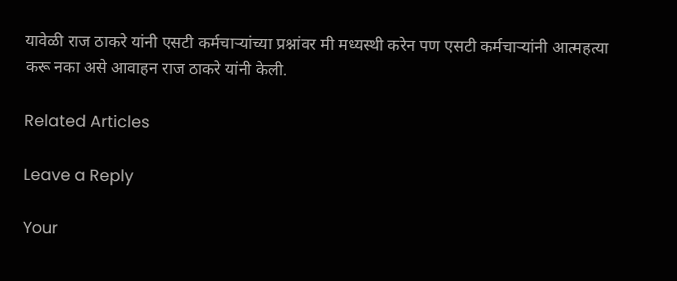यावेळी राज ठाकरे यांनी एसटी कर्मचाऱ्यांच्या प्रश्नांवर मी मध्यस्थी करेन पण एसटी कर्मचाऱ्यांनी आत्महत्या करू नका असे आवाहन राज ठाकरे यांनी केली.

Related Articles

Leave a Reply

Your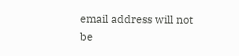email address will not be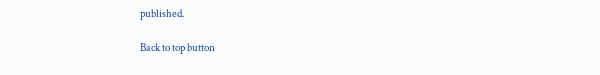published.

Back to top button